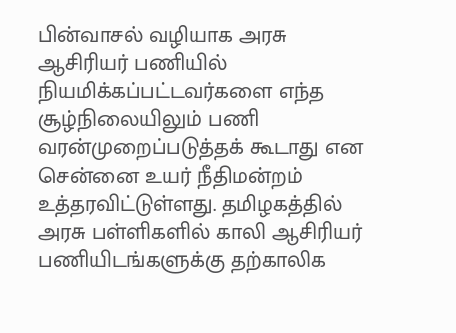பின்வாசல் வழியாக அரசு ஆசிரியர் பணியில் நியமிக்கப்பட்டவர்களை எந்த சூழ்நிலையிலும் பணி வரன்முறைப்படுத்தக் கூடாது என சென்னை உயர் நீதிமன்றம் உத்தரவிட்டுள்ளது. தமிழகத்தில் அரசு பள்ளிகளில் காலி ஆசிரியர் பணியிடங்களுக்கு தற்காலிக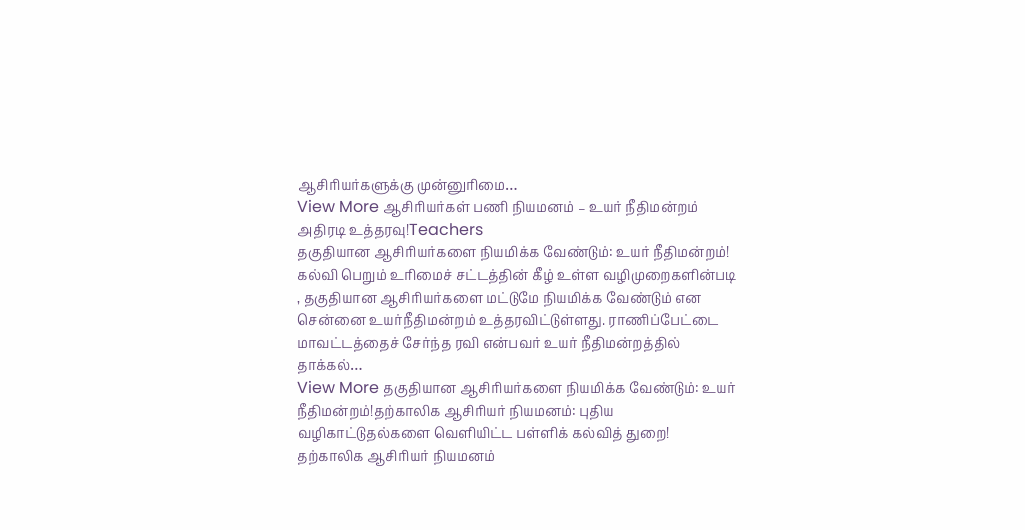ஆசிரியர்களுக்கு முன்னுரிமை…
View More ஆசிரியர்கள் பணி நியமனம் – உயர் நீதிமன்றம் அதிரடி உத்தரவு!Teachers
தகுதியான ஆசிரியர்களை நியமிக்க வேண்டும்: உயர் நீதிமன்றம்!
கல்வி பெறும் உரிமைச் சட்டத்தின் கீழ் உள்ள வழிமுறைகளின்படி , தகுதியான ஆசிரியர்களை மட்டுமே நியமிக்க வேண்டும் என சென்னை உயர்நீதிமன்றம் உத்தரவிட்டுள்ளது. ராணிப்பேட்டை மாவட்டத்தைச் சேர்ந்த ரவி என்பவர் உயர் நீதிமன்றத்தில் தாக்கல்…
View More தகுதியான ஆசிரியர்களை நியமிக்க வேண்டும்: உயர் நீதிமன்றம்!தற்காலிக ஆசிரியர் நியமனம்: புதிய வழிகாட்டுதல்களை வெளியிட்ட பள்ளிக் கல்வித் துறை!
தற்காலிக ஆசிரியர் நியமனம்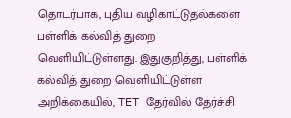தொடர்பாக, புதிய வழிகாட்டுதல்களை பள்ளிக் கல்வித் துறை வெளியிட்டுள்ளது. இதுகுறித்து, பள்ளிக் கல்வித் துறை வெளியிட்டுள்ள அறிக்கையில், TET தேர்வில் தேர்ச்சி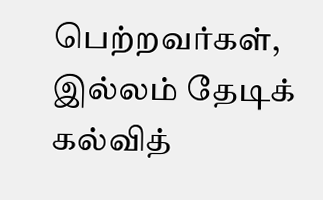பெற்றவர்கள், இல்லம் தேடிக் கல்வித்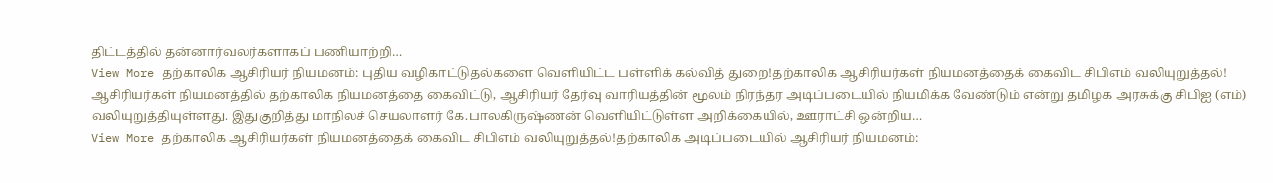திட்டத்தில் தன்னார்வலர்களாகப் பணியாற்றி…
View More தற்காலிக ஆசிரியர் நியமனம்: புதிய வழிகாட்டுதல்களை வெளியிட்ட பள்ளிக் கல்வித் துறை!தற்காலிக ஆசிரியர்கள் நியமனத்தைக் கைவிட சிபிஎம் வலியுறுத்தல்!
ஆசிரியர்கள் நியமனத்தில் தற்காலிக நியமனத்தை கைவிட்டு, ஆசிரியர் தேர்வு வாரியத்தின் மூலம் நிரந்தர அடிப்படையில் நியமிக்க வேண்டும் என்று தமிழக அரசுக்கு சிபிஐ (எம்) வலியுறுத்தியுள்ளது. இதுகுறித்து மாநிலச் செயலாளர் கே.பாலகிருஷ்ணன் வெளியிட்டுள்ள அறிக்கையில், ஊராட்சி ஒன்றிய…
View More தற்காலிக ஆசிரியர்கள் நியமனத்தைக் கைவிட சிபிஎம் வலியுறுத்தல்!தற்காலிக அடிப்படையில் ஆசிரியர் நியமனம்: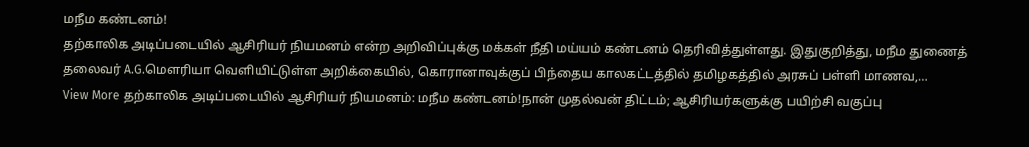மநீம கண்டனம்!
தற்காலிக அடிப்படையில் ஆசிரியர் நியமனம் என்ற அறிவிப்புக்கு மக்கள் நீதி மய்யம் கண்டனம் தெரிவித்துள்ளது. இதுகுறித்து, மநீம துணைத் தலைவர் A.G.மெளரியா வெளியிட்டுள்ள அறிக்கையில், கொரானாவுக்குப் பிந்தைய காலகட்டத்தில் தமிழகத்தில் அரசுப் பள்ளி மாணவ,…
View More தற்காலிக அடிப்படையில் ஆசிரியர் நியமனம்: மநீம கண்டனம்!நான் முதல்வன் திட்டம்; ஆசிரியர்களுக்கு பயிற்சி வகுப்பு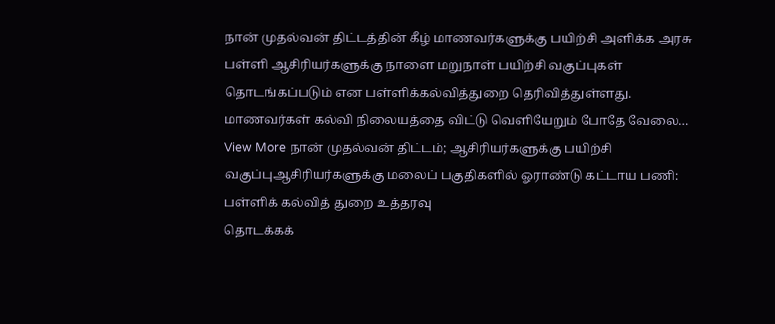நான் முதல்வன் திட்டத்தின் கீழ் மாணவர்களுக்கு பயிற்சி அளிக்க அரசு பள்ளி ஆசிரியர்களுக்கு நாளை மறுநாள் பயிற்சி வகுப்புகள் தொடங்கப்படும் என பள்ளிக்கல்வித்துறை தெரிவித்துள்ளது. மாணவர்கள் கல்வி நிலையத்தை விட்டு வெளியேறும் போதே வேலை…
View More நான் முதல்வன் திட்டம்; ஆசிரியர்களுக்கு பயிற்சி வகுப்புஆசிரியர்களுக்கு மலைப் பகுதிகளில் ஓராண்டு கட்டாய பணி: பள்ளிக் கல்வித் துறை உத்தரவு
தொடக்கக்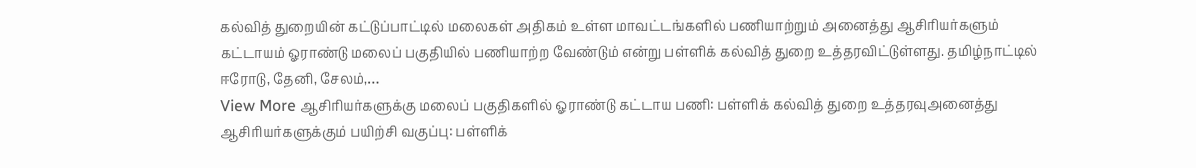கல்வித் துறையின் கட்டுப்பாட்டில் மலைகள் அதிகம் உள்ள மாவட்டங்களில் பணியாற்றும் அனைத்து ஆசிரியர்களும் கட்டாயம் ஓராண்டு மலைப் பகுதியில் பணியாற்ற வேண்டும் என்று பள்ளிக் கல்வித் துறை உத்தரவிட்டுள்ளது. தமிழ்நாட்டில் ஈரோடு, தேனி, சேலம்,…
View More ஆசிரியர்களுக்கு மலைப் பகுதிகளில் ஓராண்டு கட்டாய பணி: பள்ளிக் கல்வித் துறை உத்தரவுஅனைத்து ஆசிரியர்களுக்கும் பயிற்சி வகுப்பு: பள்ளிக்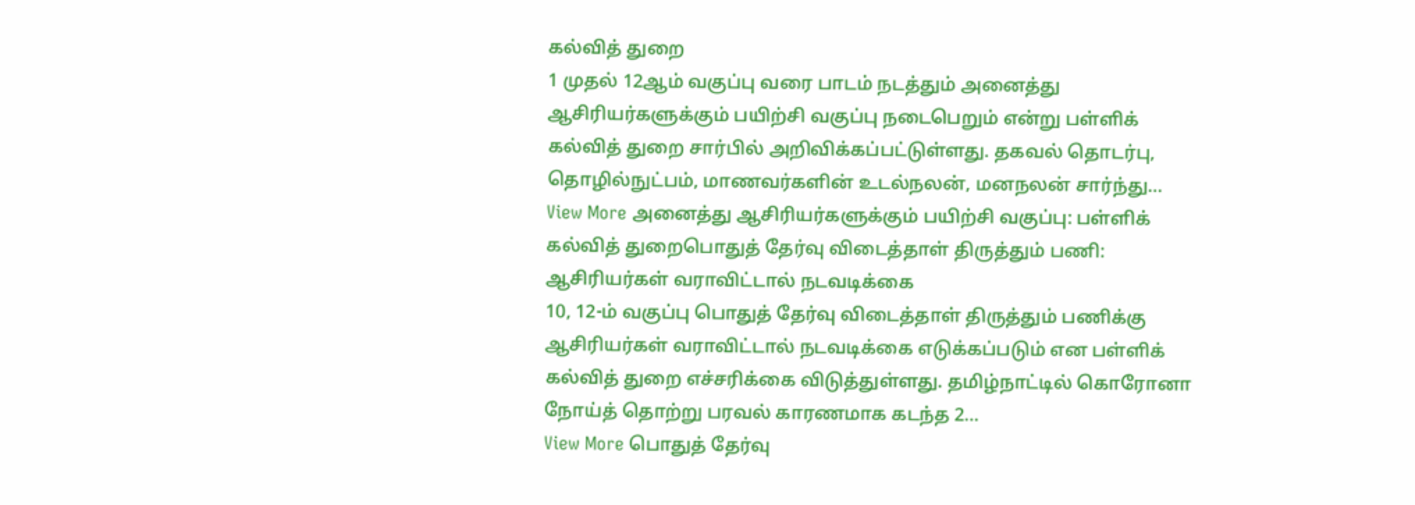கல்வித் துறை
1 முதல் 12ஆம் வகுப்பு வரை பாடம் நடத்தும் அனைத்து ஆசிரியர்களுக்கும் பயிற்சி வகுப்பு நடைபெறும் என்று பள்ளிக் கல்வித் துறை சார்பில் அறிவிக்கப்பட்டுள்ளது. தகவல் தொடர்பு, தொழில்நுட்பம், மாணவர்களின் உடல்நலன், மனநலன் சார்ந்து…
View More அனைத்து ஆசிரியர்களுக்கும் பயிற்சி வகுப்பு: பள்ளிக் கல்வித் துறைபொதுத் தேர்வு விடைத்தாள் திருத்தும் பணி: ஆசிரியர்கள் வராவிட்டால் நடவடிக்கை
10, 12-ம் வகுப்பு பொதுத் தேர்வு விடைத்தாள் திருத்தும் பணிக்கு ஆசிரியர்கள் வராவிட்டால் நடவடிக்கை எடுக்கப்படும் என பள்ளிக் கல்வித் துறை எச்சரிக்கை விடுத்துள்ளது. தமிழ்நாட்டில் கொரோனா நோய்த் தொற்று பரவல் காரணமாக கடந்த 2…
View More பொதுத் தேர்வு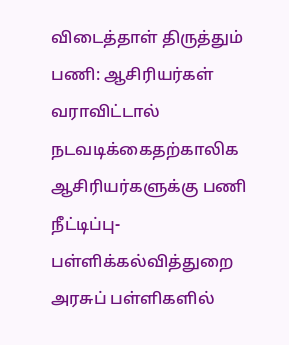விடைத்தாள் திருத்தும் பணி: ஆசிரியர்கள் வராவிட்டால் நடவடிக்கைதற்காலிக ஆசிரியர்களுக்கு பணி நீட்டிப்பு- பள்ளிக்கல்வித்துறை
அரசுப் பள்ளிகளில்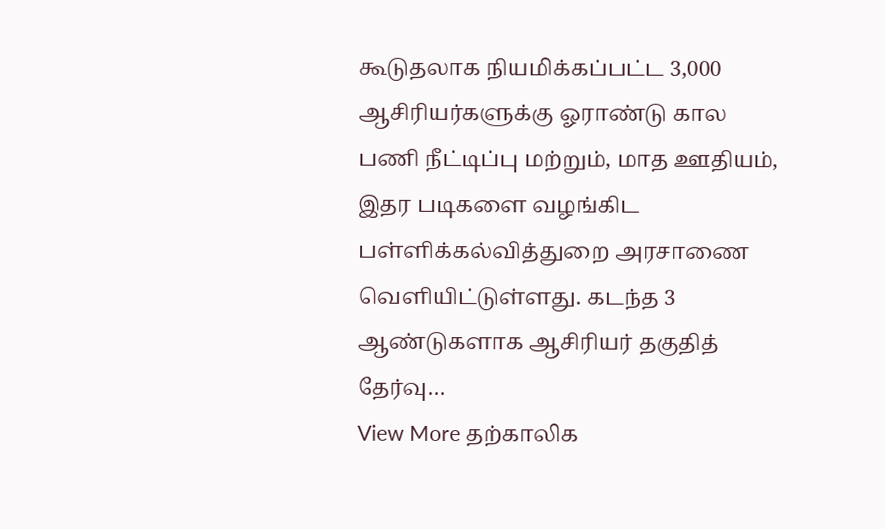கூடுதலாக நியமிக்கப்பட்ட 3,000 ஆசிரியர்களுக்கு ஓராண்டு கால பணி நீட்டிப்பு மற்றும், மாத ஊதியம், இதர படிகளை வழங்கிட பள்ளிக்கல்வித்துறை அரசாணை வெளியிட்டுள்ளது. கடந்த 3 ஆண்டுகளாக ஆசிரியர் தகுதித் தேர்வு…
View More தற்காலிக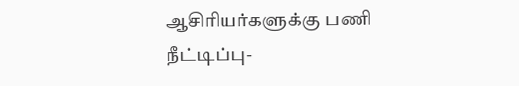ஆசிரியர்களுக்கு பணி நீட்டிப்பு-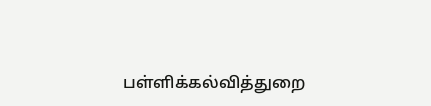பள்ளிக்கல்வித்துறை